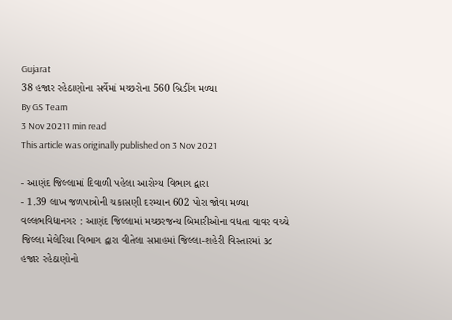Gujarat
38 હજાર રહેઠાણોના સર્વેમાં મચ્છરોના 560 બ્રિડીંગ મળ્યા
By GS Team
3 Nov 20211 min read
This article was originally published on 3 Nov 2021

- આણંદ જિલ્લામાં દિવાળી પહેલા આરોગ્ય વિભાગ દ્વારા
- 1.39 લાખ જળપાત્રોની ચકાસણી દરમ્યાન 602 પોરા જોવા મળ્યા
વલ્લભવિદ્યાનગર : આણંદ જિલ્લામાં મચ્છરજન્ય બિમારીઓના વધતા વાવર વચ્ચે જિલ્લા મેલેરિયા વિભાગ દ્વારા વીતેલા સપ્તાહમાં જિલ્લા-શહેરી વિસ્તારમાં ૩૮ હજાર રહેઠાણોનો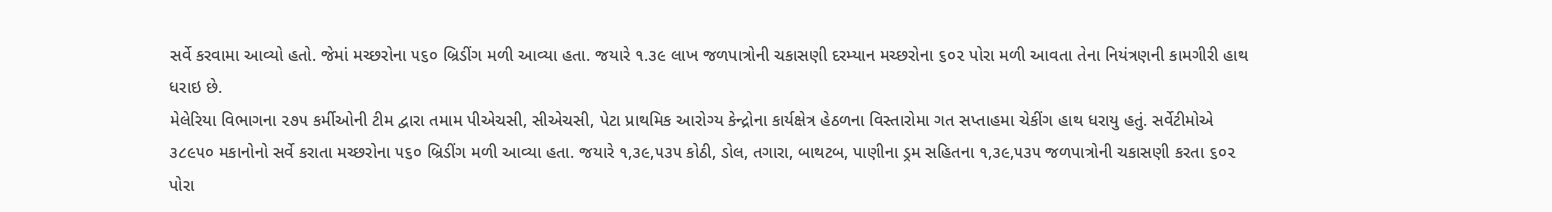સર્વે કરવામા આવ્યો હતો. જેમાં મચ્છરોના ૫૬૦ બ્રિડીંગ મળી આવ્યા હતા. જયારે ૧.૩૯ લાખ જળપાત્રોની ચકાસણી દરમ્યાન મચ્છરોના ૬૦૨ પોરા મળી આવતા તેના નિયંત્રણની કામગીરી હાથ ધરાઇ છે.
મેલેરિયા વિભાગના ૨૭૫ કર્મીઓની ટીમ દ્વારા તમામ પીએચસી, સીએચસી, પેટા પ્રાથમિક આરોગ્ય કેન્દ્રોના કાર્યક્ષેત્ર હેઠળના વિસ્તારોમા ગત સપ્તાહમા ચેકીંગ હાથ ધરાયુ હતું. સર્વેટીમોએ ૩૮૯૫૦ મકાનોનો સર્વે કરાતા મચ્છરોના ૫૬૦ બ્રિડીંગ મળી આવ્યા હતા. જયારે ૧,૩૯,૫૩૫ કોઠી, ડોલ, તગારા, બાથટબ, પાણીના ડ્રમ સહિતના ૧,૩૯,૫૩૫ જળપાત્રોની ચકાસણી કરતા ૬૦૨ પોરા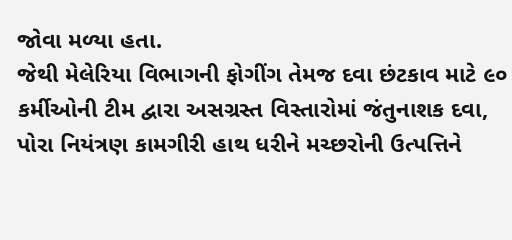જોવા મળ્યા હતા.
જેથી મેલેરિયા વિભાગની ફોગીંગ તેમજ દવા છંટકાવ માટે ૯૦ કર્મીઓની ટીમ દ્વારા અસગ્રસ્ત વિસ્તારોમાં જંતુનાશક દવા, પોરા નિયંત્રણ કામગીરી હાથ ધરીને મચ્છરોની ઉત્પત્તિને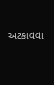અટકાવવા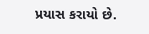પ્રયાસ કરાયો છે.